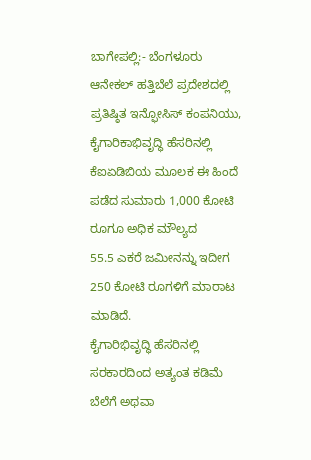ಬಾಗೇಪಲ್ಲಿ:- ಬೆಂಗಳೂರು ಆನೇಕಲ್ ಹತ್ತಿಬೆಲೆ ಪ್ರದೇಶದಲ್ಲಿ ಪ್ರತಿಷ್ಠಿತ ಇನ್ಫೋಸಿಸ್ ಕಂಪನಿಯು, ಕೈಗಾರಿಕಾಭಿವೃದ್ಧಿ ಹೆಸರಿನಲ್ಲಿ ಕೆಐಏಡಿಬಿಯ ಮೂಲಕ ಈ ಹಿಂದೆ ಪಡೆದ ಸುಮಾರು 1,000 ಕೋಟಿ ರೂಗೂ ಅಧಿಕ ಮೌಲ್ಯದ
55.5 ಎಕರೆ ಜಮೀನನ್ನು ಇದೀಗ 250 ಕೋಟಿ ರೂಗಳಿಗೆ ಮಾರಾಟ ಮಾಡಿದೆ.
ಕೈಗಾರಿಭಿವೃದ್ಧಿ ಹೆಸರಿನಲ್ಲಿ ಸರಕಾರದಿಂದ ಅತ್ಯಂತ ಕಡಿಮೆ ಬೆಲೆಗೆ ಅಥವಾ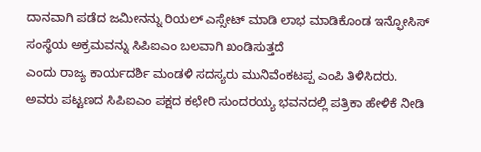ದಾನವಾಗಿ ಪಡೆದ ಜಮೀನನ್ನು ರಿಯಲ್ ಎಸ್ಸೇಟ್ ಮಾಡಿ ಲಾಭ ಮಾಡಿಕೊಂಡ ಇನ್ಫೋಸಿಸ್ ಸಂಸ್ಥೆಯ ಅಕ್ರಮವನ್ನು ಸಿಪಿಐಎಂ ಬಲವಾಗಿ ಖಂಡಿಸುತ್ತದೆ
ಎಂದು ರಾಜ್ಯ ಕಾರ್ಯದರ್ಶಿ ಮಂಡಳಿ ಸದಸ್ಯರು ಮುನಿವೆಂಕಟಪ್ಪ ಎಂಪಿ ತಿಳಿಸಿದರು.
ಅವರು ಪಟ್ಟಣದ ಸಿಪಿಐಎಂ ಪಕ್ಷದ ಕಛೇರಿ ಸುಂದರಯ್ಯ ಭವನದಲ್ಲಿ ಪತ್ರಿಕಾ ಹೇಳಿಕೆ ನೀಡಿ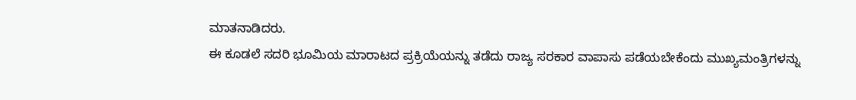ಮಾತನಾಡಿದರು.
ಈ ಕೂಡಲೆ ಸದರಿ ಭೂಮಿಯ ಮಾರಾಟದ ಪ್ರಕ್ರಿಯೆಯನ್ನು ತಡೆದು ರಾಜ್ಯ ಸರಕಾರ ವಾಪಾಸು ಪಡೆಯಬೇಕೆಂದು ಮುಖ್ಯಮಂತ್ರಿಗಳನ್ನು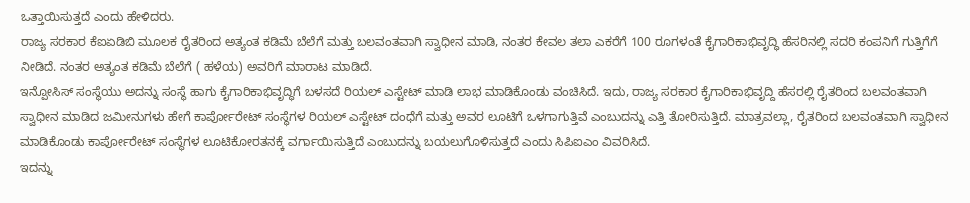ಒತ್ತಾಯಿಸುತ್ತದೆ ಎಂದು ಹೇಳಿದರು.
ರಾಜ್ಯ ಸರಕಾರ ಕೆಐಏಡಿಬಿ ಮೂಲಕ ರೈತರಿಂದ ಅತ್ಯಂತ ಕಡಿಮೆ ಬೆಲೆಗೆ ಮತ್ತು ಬಲವಂತವಾಗಿ ಸ್ವಾಧೀನ ಮಾಡಿ, ನಂತರ ಕೇವಲ ತಲಾ ಎಕರೆಗೆ 100 ರೂಗಳಂತೆ ಕೈಗಾರಿಕಾಭಿವೃದ್ಧಿ ಹೆಸರಿನಲ್ಲಿ ಸದರಿ ಕಂಪನಿಗೆ ಗುತ್ತಿಗೆಗೆ ನೀಡಿದೆ. ನಂತರ ಅತ್ಯಂತ ಕಡಿಮೆ ಬೆಲೆಗೆ ( ಹಳೆಯ) ಅವರಿಗೆ ಮಾರಾಟ ಮಾಡಿದೆ.
ಇನ್ಪೋಸಿಸ್ ಸಂಸ್ಥೆಯು ಅದನ್ನು ಸಂಸ್ಥೆ ಹಾಗು ಕೈಗಾರಿಕಾಭಿವೃದ್ಧಿಗೆ ಬಳಸದೆ ರಿಯಲ್ ಎಸ್ಟೇಟ್ ಮಾಡಿ ಲಾಭ ಮಾಡಿಕೊಂಡು ವಂಚಿಸಿದೆ. ಇದು, ರಾಜ್ಯ ಸರಕಾರ ಕೈಗಾರಿಕಾಭಿವೃದ್ದಿ ಹೆಸರಲ್ಲಿ ರೈತರಿಂದ ಬಲವಂತವಾಗಿ ಸ್ವಾಧೀನ ಮಾಡಿದ ಜಮೀನುಗಳು ಹೇಗೆ ಕಾರ್ಪೋರೇಟ್ ಸಂಸ್ಥೆಗಳ ರಿಯಲ್ ಎಸ್ಟೇಟ್ ದಂಧೆಗೆ ಮತ್ತು ಅವರ ಲೂಟಿಗೆ ಒಳಗಾಗುತ್ತಿವೆ ಎಂಬುದನ್ನು ಎತ್ತಿ ತೋರಿಸುತ್ತಿದೆ. ಮಾತ್ರವಲ್ಲಾ, ರೈತರಿಂದ ಬಲವಂತವಾಗಿ ಸ್ವಾಧೀನ ಮಾಡಿಕೊಂಡು ಕಾರ್ಪೋರೇಟ್ ಸಂಸ್ಥೆಗಳ ಲೂಟಿಕೋರತನಕ್ಕೆ ವರ್ಗಾಯಿಸುತ್ತಿದೆ ಎಂಬುದನ್ನು ಬಯಲುಗೊಳಿಸುತ್ತದೆ ಎಂದು ಸಿಪಿಐಎಂ ವಿವರಿಸಿದೆ.
ಇದನ್ನು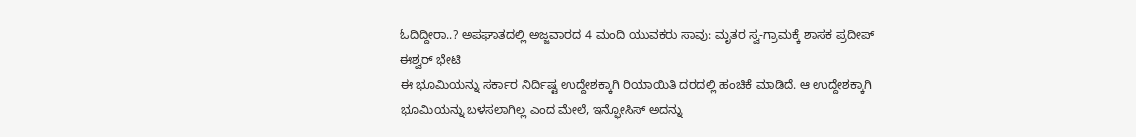ಓದಿದ್ದೀರಾ..? ಅಪಘಾತದಲ್ಲಿ ಅಜ್ಜವಾರದ 4 ಮಂದಿ ಯುವಕರು ಸಾವು: ಮೃತರ ಸ್ವ-ಗ್ರಾಮಕ್ಕೆ ಶಾಸಕ ಪ್ರದೀಪ್ ಈಶ್ವರ್ ಭೇಟಿ
ಈ ಭೂಮಿಯನ್ನು ಸರ್ಕಾರ ನಿರ್ದಿಷ್ಟ ಉದ್ದೇಶಕ್ಕಾಗಿ ರಿಯಾಯಿತಿ ದರದಲ್ಲಿ ಹಂಚಿಕೆ ಮಾಡಿದೆ. ಆ ಉದ್ದೇಶಕ್ಕಾಗಿ ಭೂಮಿಯನ್ನು ಬಳಸಲಾಗಿಲ್ಲ ಎಂದ ಮೇಲೆ, ಇನ್ಫೋಸಿಸ್ ಅದನ್ನು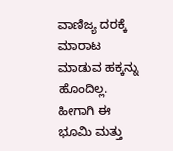ವಾಣಿಜ್ಯ ದರಕ್ಕೆ ಮಾರಾಟ ಮಾಡುವ ಹಕ್ಕನ್ನು ಹೊಂದಿಲ್ಲ. ಹೀಗಾಗಿ ಈ ಭೂಮಿ ಮತ್ತು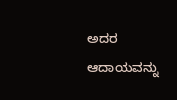ಅದರ ಆದಾಯವನ್ನು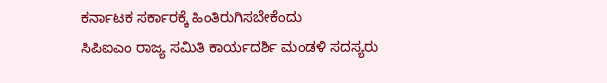ಕರ್ನಾಟಕ ಸರ್ಕಾರಕ್ಕೆ ಹಿಂತಿರುಗಿಸಬೇಕೆಂದು
ಸಿಪಿಐಎಂ ರಾಜ್ಯ ಸಮಿತಿ ಕಾರ್ಯದರ್ಶಿ ಮಂಡಳಿ ಸದಸ್ಯರು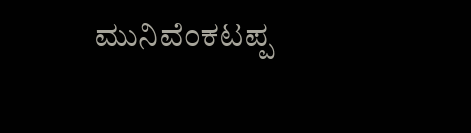ಮುನಿವೆಂಕಟಪ್ಪ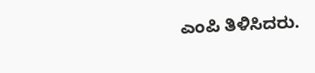ಎಂಪಿ ತಿಳಿಸಿದರು.